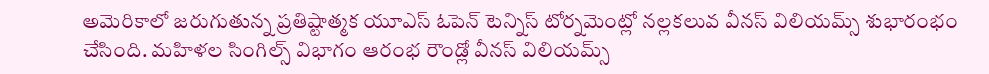అమెరికాలో జరుగుతున్న ప్రతిష్టాత్మక యూఎస్ ఓపెన్ టెన్నిస్ టోర్నమెంట్లో నల్లకలువ వీనస్ విలియమ్స్ శుభారంభం చేసింది. మహిళల సింగిల్స్ విభాగం ఆరంభ రౌండ్లో వీనస్ విలియమ్స్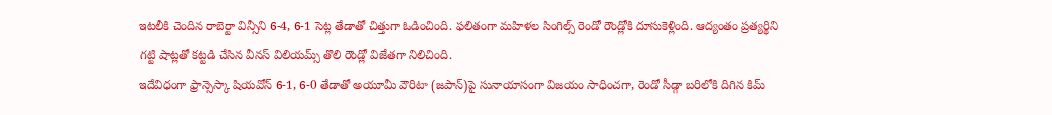ఇటలీకి చెందిన రాబెర్టా విన్సీని 6-4, 6-1 సెట్ల తేడాతో చిత్తుగా ఓడించింది. ఫలితంగా మహిళల సింగిల్స్ రెండో రౌండ్లోకి దూసుకెళ్లింది. ఆద్యంతం ప్రత్యర్థిని గట్టి షాట్లతో కట్టడి చేసిన వీనస్ విలియమ్స్ తొలి రౌండ్లో విజేతగా నిలిచింది.
ఇదేవిధంగా ఫ్రాన్సెస్కా షియవోన్ 6-1, 6-0 తేడాతో అయూమీ వౌరిటా (జపాన్)పై సునాయాసంగా విజయం సాధించగా, రెండో సీడ్గా బరిలోకి దిగిన కిమ్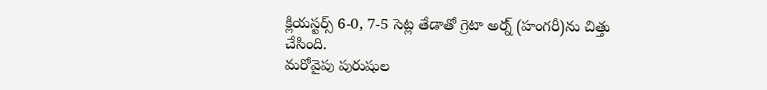క్లియస్టర్స్ 6-0, 7-5 సెట్ల తేడాతో గ్రెటా అర్న్ (హంగరీ)ను చిత్తు చేసింది.
మరోవైపు పురుషుల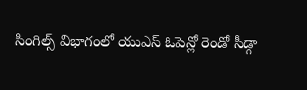సింగిల్స్ విభాగంలో యుఎస్ ఓపెన్లో రెండో సీడ్గా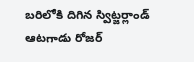బరిలోకి దిగిన స్విట్జర్లాండ్ ఆటగాడు రోజర్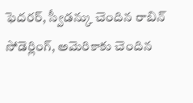ఫెదరర్, స్వీడన్కు చెందిన రాబిన్ సోడెర్లింగ్, అమెరికాకు చెందిన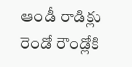ఆండీ రాడిక్లు రెండో రౌండ్లోకి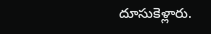దూసుకెళ్లారు.